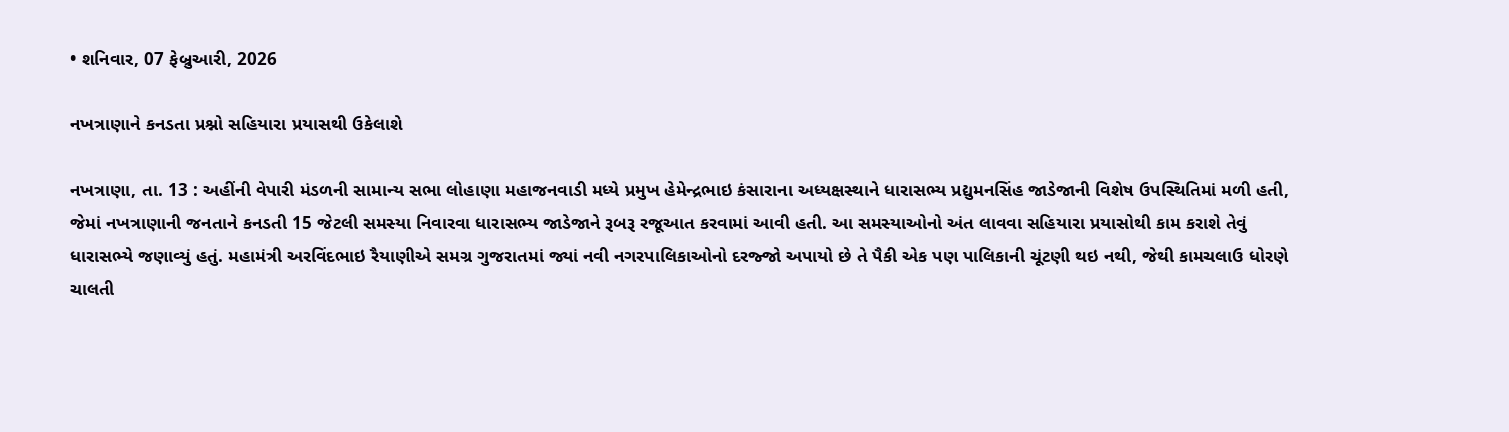• શનિવાર, 07 ફેબ્રુઆરી, 2026

નખત્રાણાને કનડતા પ્રશ્નો સહિયારા પ્રયાસથી ઉકેલાશે

નખત્રાણા, તા. 13 : અહીંની વેપારી મંડળની સામાન્ય સભા લોહાણા મહાજનવાડી મધ્યે પ્રમુખ હેમેન્દ્રભાઇ કંસારાના અધ્યક્ષસ્થાને ધારાસભ્ય પ્રદ્યુમનસિંહ જાડેજાની વિશેષ ઉપસ્થિતિમાં મળી હતી, જેમાં નખત્રાણાની જનતાને કનડતી 15 જેટલી સમસ્યા નિવારવા ધારાસભ્ય જાડેજાને રૂબરૂ રજૂઆત કરવામાં આવી હતી. આ સમસ્યાઓનો અંત લાવવા સહિયારા પ્રયાસોથી કામ કરાશે તેવું ધારાસભ્યે જણાવ્યું હતું. મહામંત્રી અરવિંદભાઇ રૈયાણીએ સમગ્ર ગુજરાતમાં જ્યાં નવી નગરપાલિકાઓનો દરજ્જો અપાયો છે તે પૈકી એક પણ પાલિકાની ચૂંટણી થઇ નથી, જેથી કામચલાઉ ધોરણે ચાલતી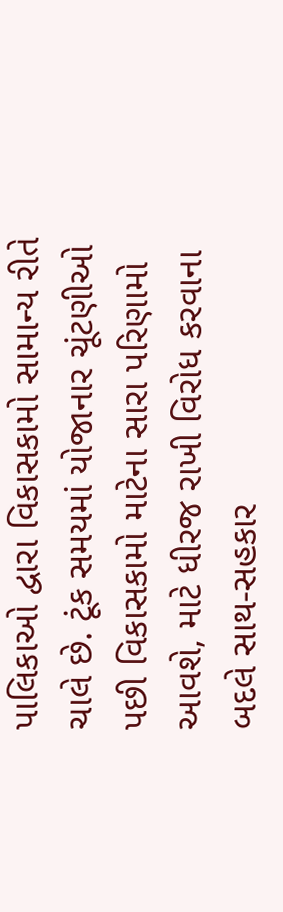પાલિકાઓ દ્વારા વિકાસકામો સામાન્ય રીતે ચાલે છે. ટૂંક સમયમાં યોજાનાર ચૂંટણીઓ પછી વિકાસકામો માટેના સારા પરિણામો આવશે, માટે ધીરજ રાખી વિરોધ કરવાના બદલે સાથ-સહકાર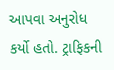આપવા અનુરોધ કર્યો હતો. ટ્રાફિકની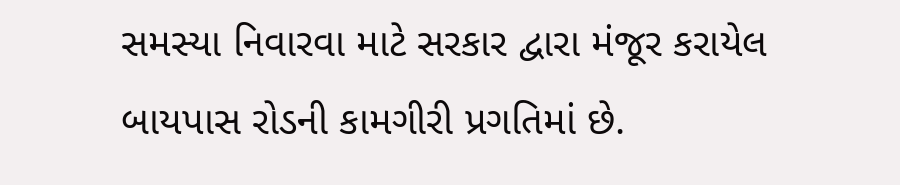સમસ્યા નિવારવા માટે સરકાર દ્વારા મંજૂર કરાયેલ બાયપાસ રોડની કામગીરી પ્રગતિમાં છે.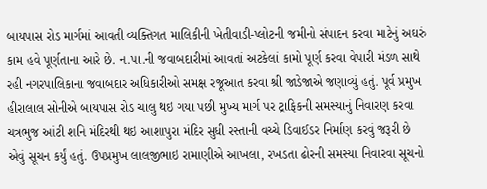બાયપાસ રોડ માર્ગમાં આવતી વ્યક્તિગત માલિકીની ખેતીવાડી-પ્લોટની જમીનો સંપાદન કરવા માટેનું અઘરું કામ હવે પૂર્ણતાના આરે છે. ન.પા.ની જવાબદારીમાં આવતાં અટકેલાં કામો પૂર્ણ કરવા વેપારી મંડળ સાથે રહી નગરપાલિકાના જવાબદાર અધિકારીઓ સમક્ષ રજૂઆત કરવા શ્રી જાડેજાએ જણાવ્યું હતું. પૂર્વ પ્રમુખ હીરાલાલ સોનીએ બાયપાસ રોડ ચાલુ થઇ ગયા પછી મુખ્ય માર્ગ પર ટ્રાફિકની સમસ્યાનું નિવારણ કરવા ચત્રભુજ આંટી શનિ મંદિરથી થઇ આશાપુરા મંદિર સુધી રસ્તાની વચ્ચે ડિવાઈડર નિર્માણ કરવું જરૂરી છે એવું સૂચન કર્યું હતું. ઉપપ્રમુખ લાલજીભાઇ રામાણીએ આખલા, રખડતા ઢોરની સમસ્યા નિવારવા સૂચનો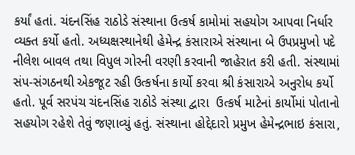કર્યાં હતાં. ચંદનસિંહ રાઠોડે સંસ્થાના ઉત્કર્ષ કામોમાં સહયોગ આપવા નિર્ધાર વ્યક્ત કર્યો હતો. અધ્યક્ષસ્થાનેથી હેમેન્દ્ર કંસારાએ સંસ્થાના બે ઉપપ્રમુખો પદે નીલેશ બાવલ તથા વિપુલ ગોરની વરણી કરવાની જાહેરાત કરી હતી. સંસ્થામાં સંપ-સંગઠનથી એકજૂટ રહી ઉત્કર્ષના કાર્યો કરવા શ્રી કંસારાએ અનુરોધ કર્યો હતો. પૂર્વ સરપંચ ચંદનસિંહ રાઠોડે સંસ્થા દ્વારા  ઉત્કર્ષ માટેનાં કાર્યોમાં પોતાનો સહયોગ રહેશે તેવું જણાવ્યું હતું. સંસ્થાના હોદ્દેદારો પ્રમુખ હેમેન્દ્રભાઇ કંસારા,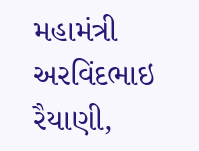મહામંત્રી અરવિંદભાઇ રૈયાણી,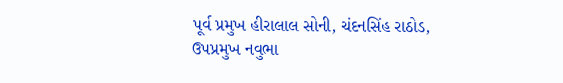પૂર્વ પ્રમુખ હીરાલાલ સોની, ચંદનસિંહ રાઠોડ, ઉપપ્રમુખ નવુભા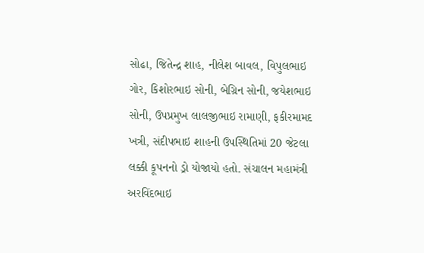સોઢા, જિતેન્દ્ર શાહ, નીલેશ બાવલ, વિપુલભાઇ ગોર, કિશોરભાઇ સોની, બેગ્રિન સોની, જયેશભાઇ સોની, ઉપપ્રમુખ લાલજીભાઇ રામાણી, ફકીરમામદ ખત્રી, સંદીપભાઇ શાહની ઉપસ્થિતિમાં 20 જેટલા લક્કી કૂપનનો ડ્રો યોજાયો હતો. સંચાલન મહામંત્રી અરવિંદભાઇ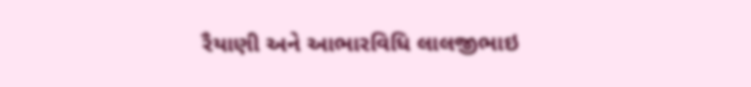રૈયાણી અને આભારવિધિ લાલજીભાઇ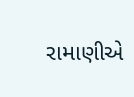રામાણીએ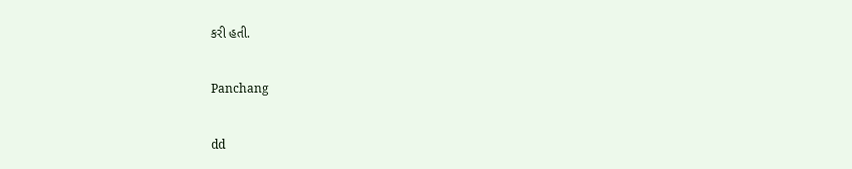કરી હતી.

Panchang

dd